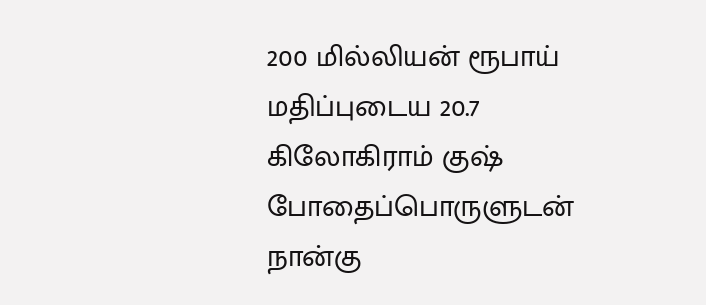200 மில்லியன் ரூபாய் மதிப்புடைய 20.7 கிலோகிராம் குஷ் போதைப்பொருளுடன் நான்கு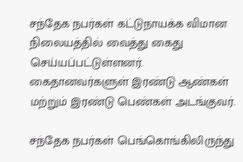சந்தேக நபர்கள் கட்டுநாயக்க விமான நிலையத்தில் வைத்து கைது செய்யப்பட்டுள்ளனர்.
கைதானவர்களுள் இரண்டு ஆண்கள் மற்றும் இரண்டு பெண்கள் அடங்குவர்.

சந்தேக நபர்கள் பெங்கொங்கிலிருந்து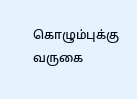கொழும்புக்கு வருகை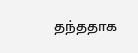தந்ததாக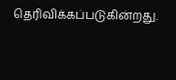தெரிவிக்கப்படுகின்றது.